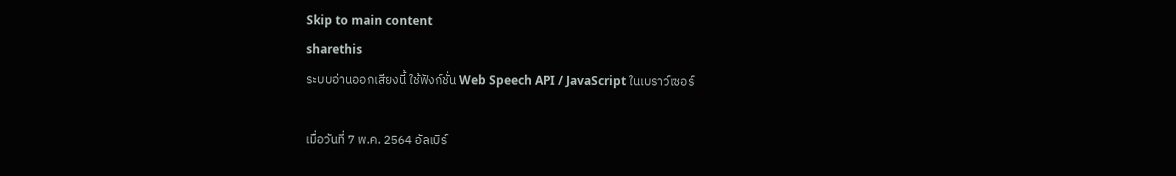Skip to main content
sharethis
ระบบอ่านออกเสียงนี้ ใช้ฟังก์ชั่น Web Speech API / JavaScript ในเบราว์เซอร์

เมื่อวันที่ 7 พ.ค. 2564 อัลเบิร์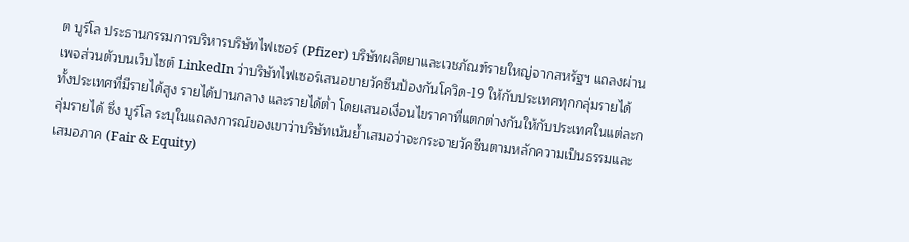ต บูร์โล ประธานกรรมการบริหารบริษัทไฟเซอร์ (Pfizer) บริษัทผลิตยาและเวชภัณฑ์รายใหญ่จากสหรัฐฯ แถลงผ่านเพจส่วนตัวบนเว็บไซต์ LinkedIn ว่าบริษัทไฟเซอร์เสนอขายวัคซีนป้องกันโควิด-19 ให้กับประเทศทุกกลุ่มรายได้ ทั้งประเทศที่มีรายได้สูง รายได้ปานกลาง และรายได้ต่ำ โดยเสนอเงื่อนไขราคาที่แตกต่างกันให้กับประเทศในแต่ละกลุ่มรายได้ ซึ่ง บูร์โล ระบุในแถลงการณ์ของเขาว่าบริษัทเน้นย้ำเสมอว่าจะกระจายวัคซีนตามหลักความเป็นธรรมและเสมอภาค (Fair & Equity)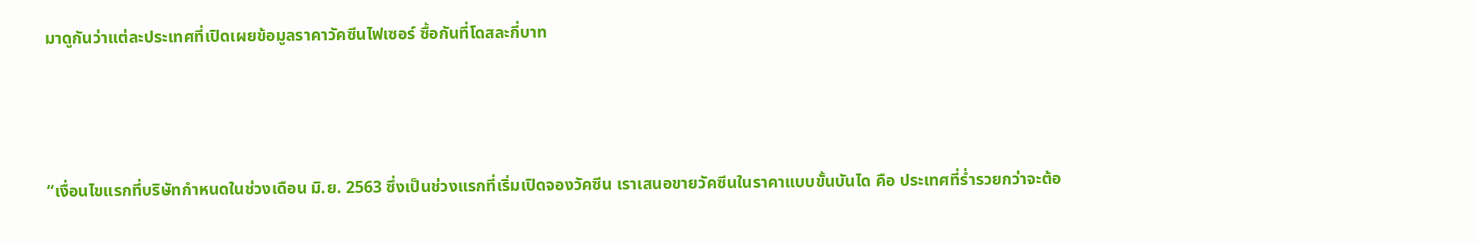มาดูกันว่าแต่ละประเทศที่เปิดเผยข้อมูลราคาวัคซีนไฟเซอร์ ซื้อกันที่โดสละกี่บาท



“เงื่อนไขแรกที่บริษัทกำหนดในช่วงเดือน มิ.ย. 2563 ซึ่งเป็นช่วงแรกที่เริ่มเปิดจองวัคซีน เราเสนอขายวัคซีนในราคาแบบขั้นบันได คือ ประเทศที่ร่ำรวยกว่าจะต้อ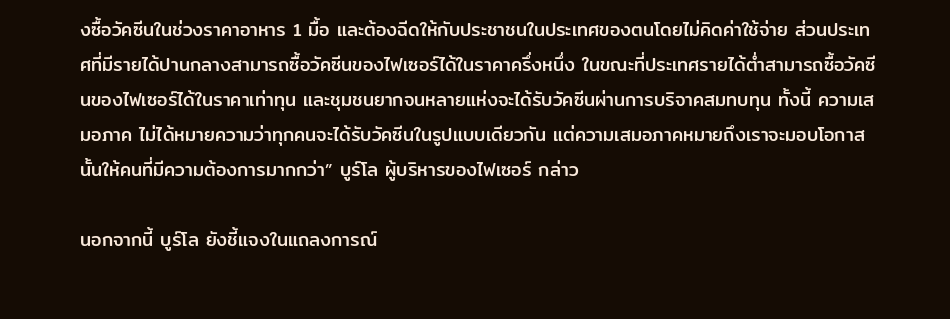งซื้อวัคซีนในช่วงราคาอาหาร 1 มื้อ และต้องฉีดให้กับประชาชนในประเทศของตนโดยไม่คิดค่าใช้จ่าย ส่วนประเทศที่มีรายได้ปานกลางสามารถซื้อวัคซีนของไฟเซอร์ได้ในราคาครึ่งหนึ่ง ในขณะที่ประเทศรายได้ต่ำสามารถซื้อวัคซีนของไฟเซอร์ได้ในราคาเท่าทุน และชุมชนยากจนหลายแห่งจะได้รับวัคซีนผ่านการบริจาคสมทบทุน ทั้งนี้ ความเสมอภาค ไม่ได้หมายความว่าทุกคนจะได้รับวัคซีนในรูปแบบเดียวกัน แต่ความเสมอภาคหมายถึงเราจะมอบโอกาสนั้นให้คนที่มีความต้องการมากกว่า” บูร์โล ผู้บริหารของไฟเซอร์ กล่าว

นอกจากนี้ บูร์โล ยังชี้แจงในแถลงการณ์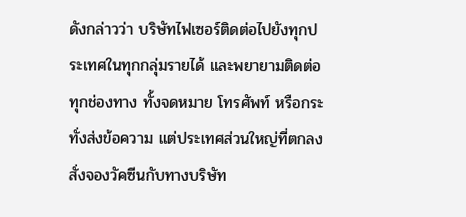ดังกล่าวว่า บริษัทไฟเซอร์ติดต่อไปยังทุกประเทศในทุกกลุ่มรายได้ และพยายามติดต่อทุกช่องทาง ทั้งจดหมาย โทรศัพท์ หรือกระทั่งส่งข้อความ แต่ประเทศส่วนใหญ่ที่ตกลงสั่งจองวัคซีนกับทางบริษัท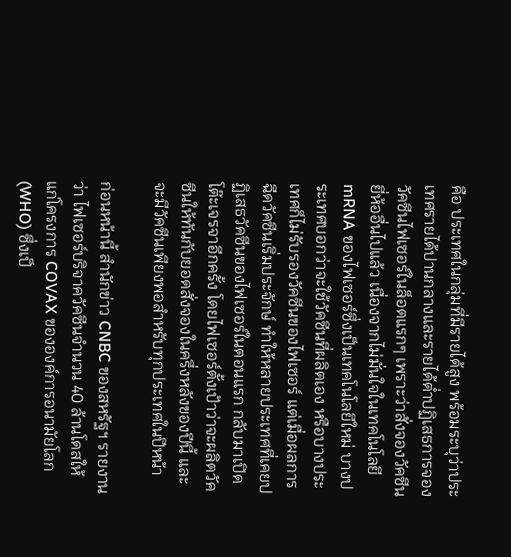คือ ประเทศในกลุ่มที่มีรายได้สูง พร้อมระบุว่าประเทศรายได้ปานกลางและรายได้ต่ำปฏิเสธการจองวัคซีนไฟเซอร์ในล็อตแรกๆ เพราะว่าสั่งจองวัคซีนยี่ห้ออื่นไปแล้ว เนื่องจากไม่มั่นใจในเทคโนโลยี mRNA ของไฟเซอร์ซึ่งเป็นเทคโนโลยีใหม่ บางประเทศบอกว่าจะใช้วัคซีนที่ผลิตเอง หรือบางประเทศก็ไม่รับรองวัคซีนของไฟเซอร์ แต่เมื่อผลการฉีดวัคซีนเริ่มประจักษ์ ทำให้หลายประเทศที่เคยปฏิเสธวัคซีนของไฟเซอร์ในตอนแรก กลับมาเปิดโต๊ะเจรจาอีกครั้ง โดยไฟเซอร์ตั้งเป้าว่าจะผลิตวัคซีนให้ทันกับยอดสั่งจองในครึ่งหลังของปีนี้ และจะมีวัคซีนเพียงพอสำหรับทุกประเทศในปีหน้า

ก่อนหน้านี้ สำนักข่าว CNBC ของสหรัฐฯ รายงานว่า ไฟเซอร์บริจาควัคซีนจำนวน 40 ล้านโดสให้แก่โครงการ COVAX ขององค์การอนามัยโลก (WHO) ซึ่งเป็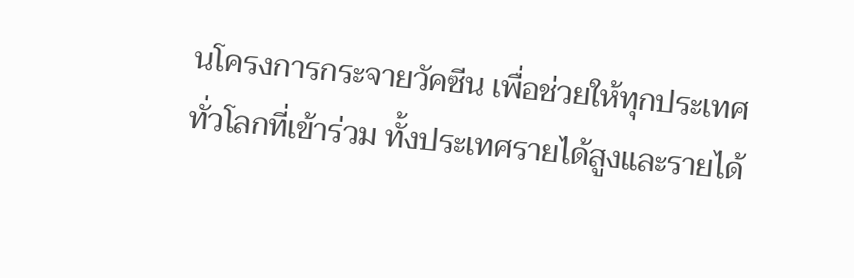นโครงการกระจายวัคซีน เพื่อช่วยให้ทุกประเทศทั่วโลกที่เข้าร่วม ทั้งประเทศรายได้สูงและรายได้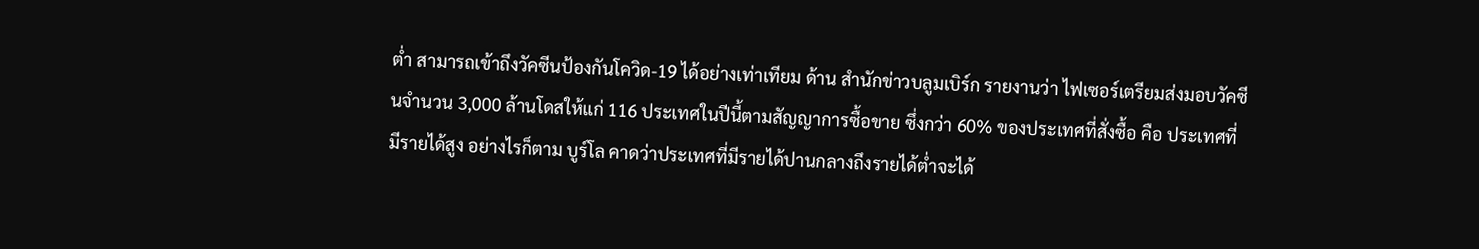ต่ำ สามารถเข้าถึงวัคซีนป้องกันโควิด-19 ได้อย่างเท่าเทียม ด้าน สำนักข่าวบลูมเบิร์ก รายงานว่า ไฟเซอร์เตรียมส่งมอบวัคซีนจำนวน 3,000 ล้านโดสให้แก่ 116 ประเทศในปีนี้ตามสัญญาการซื้อขาย ซึ่งกว่า 60% ของประเทศที่สั่งซื้อ คือ ประเทศที่มีรายได้สูง อย่างไรก็ตาม บูร์โล คาดว่าประเทศที่มีรายได้ปานกลางถึงรายได้ต่ำจะได้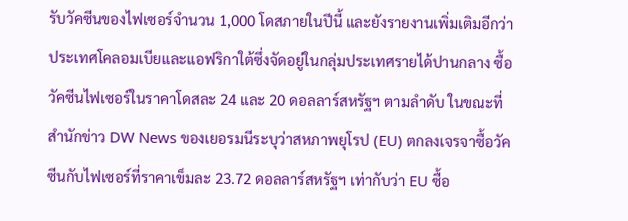รับวัคซีนของไฟเซอร์จำนวน 1,000 โดสภายในปีนี้ และยังรายงานเพิ่มเติมอีกว่า ประเทศโคลอมเบียและแอฟริกาใต้ซึ่งจัดอยู่ในกลุ่มประเทศรายได้ปานกลาง ซื้อวัคซีนไฟเซอร์ในราคาโดสละ 24 และ 20 ดอลลาร์สหรัฐฯ ตามลำดับ ในขณะที่ สำนักข่าว DW News ของเยอรมนีระบุว่าสหภาพยุโรป (EU) ตกลงเจรจาซื้อวัคซีนกับไฟเซอร์ที่ราคาเข็มละ 23.72 ดอลลาร์สหรัฐฯ เท่ากับว่า EU ซื้อ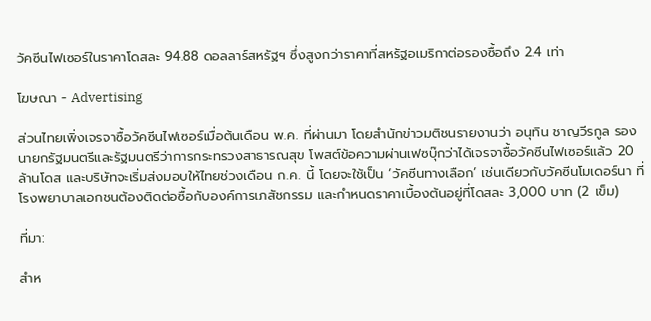วัคซีนไฟเซอร์ในราคาโดสละ 94.88 ดอลลาร์สหรัฐฯ ซึ่งสูงกว่าราคาที่สหรัฐอเมริกาต่อรองซื้อถึง 2.4 เท่า

โฆษณา - Advertising

ส่วนไทยเพิ่งเจรจาซื้อวัคซีนไฟเซอร์เมื่อต้นเดือน พ.ค. ที่ผ่านมา โดยสำนักข่าวมติชนรายงานว่า อนุทิน ชาญวีรกูล รองนายกรัฐมนตรีและรัฐมนตรีว่าการกระทรวงสาธารณสุข โพสต์ข้อความผ่านเฟซบุ๊กว่าได้เจรจาซื้อวัคซีนไฟเซอร์แล้ว 20 ล้านโดส และบริษัทจะเริ่มส่งมอบให้ไทยช่วงเดือน ก.ค. นี้ โดยจะใช้เป็น ‘วัคซีนทางเลือก’ เช่นเดียวกับวัคซีนโมเดอร์นา ที่โรงพยาบาลเอกชนต้องติดต่อซื้อกับองค์การเภสัชกรรม และกำหนดราคาเบื้องต้นอยู่ที่โดสละ 3,000 บาท (2 เข็ม)

ที่มา:

สำห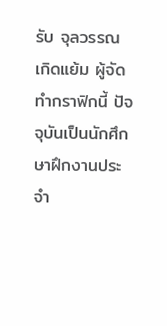รับ จุลวรรณ เกิดแย้ม ผู้จัดทำกราฟิกนี้ ปัจจุบันเป็นนักศึกษาฝึกงานประจำ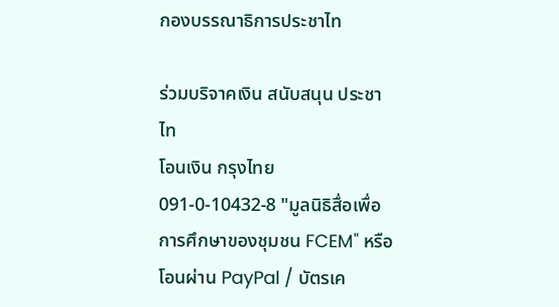กองบรรณาธิการประชาไท

ร่วมบริจาคเงิน สนับสนุน ประชาไท
โอนเงิน กรุงไทย 091-0-10432-8 "มูลนิธิสื่อเพื่อการศึกษาของชุมชน FCEM" หรือ โอนผ่าน PayPal / บัตรเค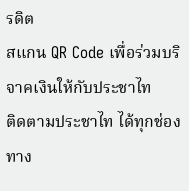รดิต
สแกน QR Code เพื่อร่วมบริจาคเงินให้กับประชาไท
ติดตามประชาไท ได้ทุกช่องทาง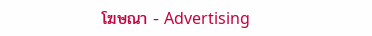โฆษณา - Advertising